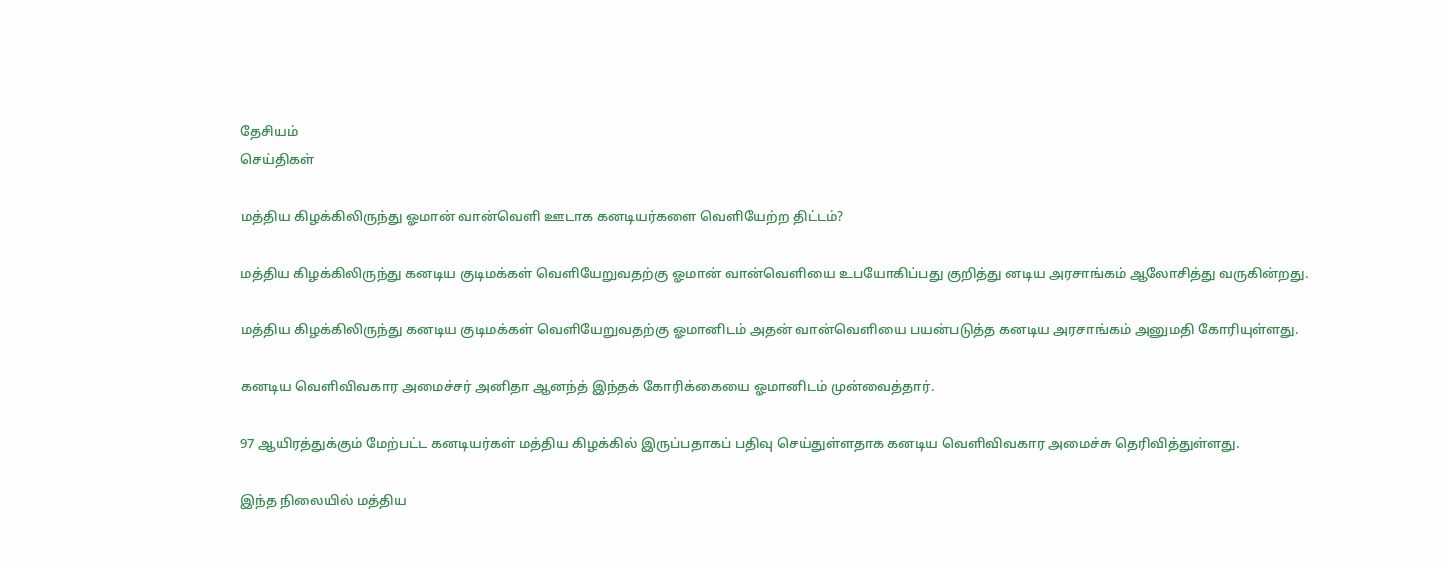தேசியம்
செய்திகள்

மத்திய கிழக்கிலிருந்து ஓமான் வான்வெளி ஊடாக கனடியர்களை வெளியேற்ற திட்டம்?

மத்திய கிழக்கிலிருந்து கனடிய குடிமக்கள் வெளியேறுவதற்கு ஓமான் வான்வெளியை உபயோகிப்பது குறித்து னடிய அரசாங்கம் ஆலோசித்து வருகின்றது.

மத்திய கிழக்கிலிருந்து கனடிய குடிமக்கள் வெளியேறுவதற்கு ஓமானிடம் அதன் வான்வெளியை பயன்படுத்த கனடிய அரசாங்கம் அனுமதி கோரியுள்ளது.

கனடிய வெளிவிவகார அமைச்சர் அனிதா ஆனந்த் இந்தக் கோரிக்கையை ஓமானிடம் முன்வைத்தார்.

97 ஆயிரத்துக்கும் மேற்பட்ட கனடியர்கள் மத்திய கிழக்கில் இருப்பதாகப் பதிவு செய்துள்ளதாக கனடிய வெளிவிவகார அமைச்சு தெரிவித்துள்ளது.

இந்த நிலையில் மத்திய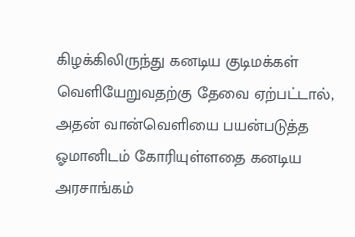கிழக்கிலிருந்து கனடிய குடிமக்கள் வெளியேறுவதற்கு தேவை ஏற்பட்டால், அதன் வான்வெளியை பயன்படுத்த ஓமானிடம் கோரியுள்ளதை கனடிய அரசாங்கம்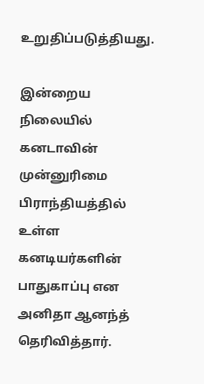உறுதிப்படுத்தியது.

இன்றைய நிலையில் கனடாவின் முன்னுரிமை பிராந்தியத்தில் உள்ள கனடியர்களின் பாதுகாப்பு என அனிதா ஆனந்த் தெரிவித்தார்.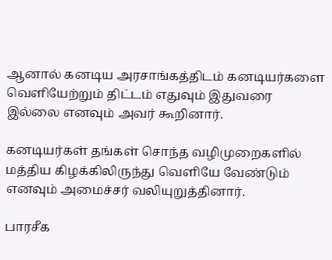ஆனால் கனடிய அரசாங்கத்திடம் கனடியர்களை வெளியேற்றும் திட்டம் எதுவும் இதுவரை இல்லை எனவும் அவர் கூறினார்.

கனடியர்கள் தங்கள் சொந்த வழிமுறைகளில் மத்திய கிழக்கிலிருந்து வெளியே வேண்டும் எனவும் அமைச்சர் வலியுறுத்தினார்.

பாரசீக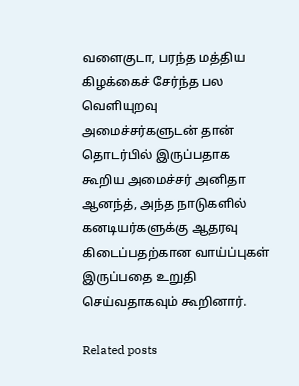வளைகுடா, பரந்த மத்திய கிழக்கைச் சேர்ந்த பல வெளியுறவு அமைச்சர்களுடன் தான் தொடர்பில் இருப்பதாக கூறிய அமைச்சர் அனிதா ஆனந்த், அந்த நாடுகளில் கனடியர்களுக்கு ஆதரவு கிடைப்பதற்கான வாய்ப்புகள் இருப்பதை உறுதி செய்வதாகவும் கூறினார்.

Related posts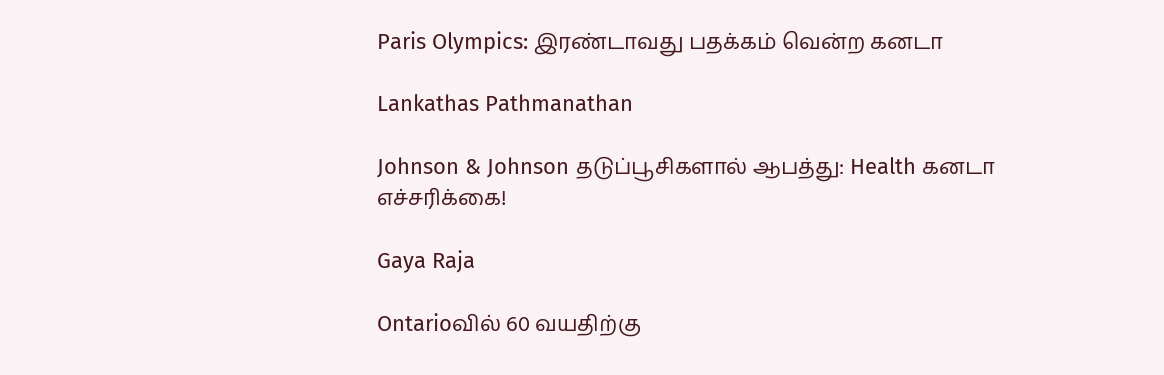Paris Olympics: இரண்டாவது பதக்கம் வென்ற கனடா

Lankathas Pathmanathan

Johnson & Johnson தடுப்பூசிகளால் ஆபத்து: Health கனடா எச்சரிக்கை!

Gaya Raja

Ontarioவில் 60 வயதிற்கு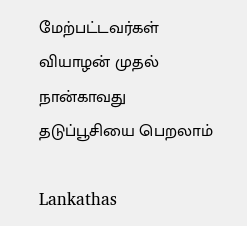மேற்பட்டவர்கள் வியாழன் முதல் நான்காவது தடுப்பூசியை பெறலாம்

Lankathas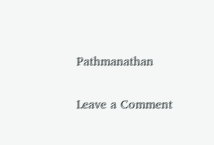Pathmanathan

Leave a Comment